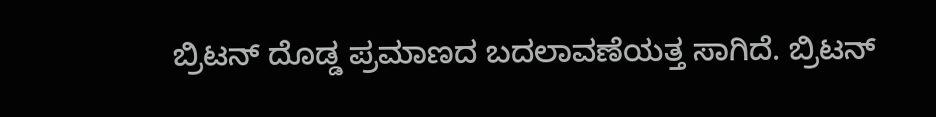ಬ್ರಿಟನ್ ದೊಡ್ಡ ಪ್ರಮಾಣದ ಬದಲಾವಣೆಯತ್ತ ಸಾಗಿದೆ. ಬ್ರಿಟನ್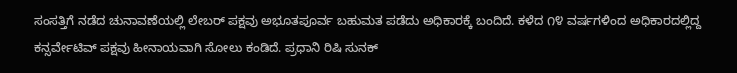ಸಂಸತ್ತಿಗೆ ನಡೆದ ಚುನಾವಣೆಯಲ್ಲಿ ಲೇಬರ್ ಪಕ್ಷವು ಅಭೂತಪೂರ್ವ ಬಹುಮತ ಪಡೆದು ಅಧಿಕಾರಕ್ಕೆ ಬಂದಿದೆ. ಕಳೆದ ೧೪ ವರ್ಷಗಳಿಂದ ಅಧಿಕಾರದಲ್ಲಿದ್ದ ಕನ್ಸರ್ವೇಟಿವ್ ಪಕ್ಷವು ಹೀನಾಯವಾಗಿ ಸೋಲು ಕಂಡಿದೆ. ಪ್ರಧಾನಿ ರಿಷಿ ಸುನಕ್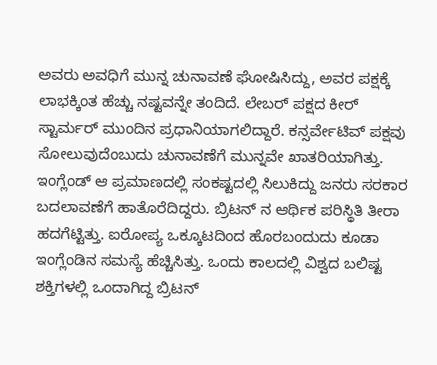ಅವರು ಅವಧಿಗೆ ಮುನ್ನ ಚುನಾವಣೆ ಘೋಷಿಸಿದ್ದು, ಅವರ ಪಕ್ಷಕ್ಕೆ ಲಾಭಕ್ಕಿಂತ ಹೆಚ್ಚು ನಷ್ಟವನ್ನೇ ತಂದಿದೆ. ಲೇಬರ್ ಪಕ್ಷದ ಕೀರ್ ಸ್ಟಾರ್ಮರ್ ಮುಂದಿನ ಪ್ರಧಾನಿಯಾಗಲಿದ್ದಾರೆ. ಕನ್ಸರ್ವೇಟಿವ್ ಪಕ್ಷವು ಸೋಲುವುದೆಂಬುದು ಚುನಾವಣೆಗೆ ಮುನ್ನವೇ ಖಾತರಿಯಾಗಿತ್ತು. ಇಂಗ್ಲೆಂಡ್ ಆ ಪ್ರಮಾಣದಲ್ಲಿ ಸಂಕಷ್ಟದಲ್ಲಿ ಸಿಲುಕಿದ್ದು ಜನರು ಸರಕಾರ ಬದಲಾವಣೆಗೆ ಹಾತೊರೆದಿದ್ದರು. ಬ್ರಿಟನ್ ನ ಆರ್ಥಿಕ ಪರಿಸ್ಥಿತಿ ತೀರಾ ಹದಗೆಟ್ಟಿತ್ತು. ಐರೋಪ್ಯ ಒಕ್ಕೂಟದಿಂದ ಹೊರಬಂದುದು ಕೂಡಾ ಇಂಗ್ಲೆಂಡಿನ ಸಮಸ್ಯೆ ಹೆಚ್ಚಿಸಿತ್ತು. ಒಂದು ಕಾಲದಲ್ಲಿ ವಿಶ್ವದ ಬಲಿಷ್ಟ ಶಕ್ತಿಗಳಲ್ಲಿ ಒಂದಾಗಿದ್ದ ಬ್ರಿಟನ್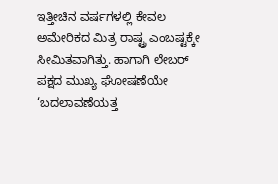ಇತ್ತೀಚಿನ ವರ್ಷಗಳಲ್ಲಿ ಕೇವಲ ಅಮೇರಿಕದ ಮಿತ್ರ ರಾಷ್ಟ್ರ ಎಂಬಷ್ಟಕ್ಕೇ ಸೀಮಿತವಾಗಿತ್ತು. ಹಾಗಾಗಿ ಲೇಬರ್ ಪಕ್ಷದ ಮುಖ್ಯ ಘೋಷಣೆಯೇ ‘ಬದಲಾವಣೆಯತ್ತ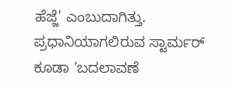ಹೆಜ್ಜೆ' ಎಂಬುದಾಗಿತ್ತು. ಪ್ರಧಾನಿಯಾಗಲಿರುವ ಸ್ಟಾರ್ಮರ್ ಕೂಡಾ ‘ಬದಲಾವಣೆ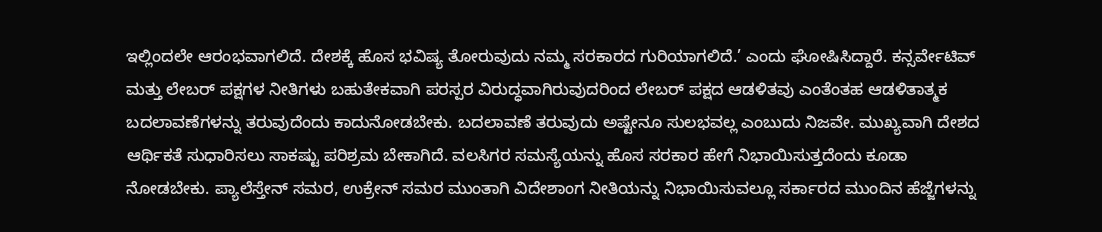ಇಲ್ಲಿಂದಲೇ ಆರಂಭವಾಗಲಿದೆ. ದೇಶಕ್ಕೆ ಹೊಸ ಭವಿಷ್ಯ ತೋರುವುದು ನಮ್ಮ ಸರಕಾರದ ಗುರಿಯಾಗಲಿದೆ.’ ಎಂದು ಘೋಷಿಸಿದ್ದಾರೆ. ಕನ್ಸರ್ವೇಟಿವ್ ಮತ್ತು ಲೇಬರ್ ಪಕ್ಷಗಳ ನೀತಿಗಳು ಬಹುತೇಕವಾಗಿ ಪರಸ್ಪರ ವಿರುದ್ಧವಾಗಿರುವುದರಿಂದ ಲೇಬರ್ ಪಕ್ಷದ ಆಡಳಿತವು ಎಂತೆಂತಹ ಆಡಳಿತಾತ್ಮಕ ಬದಲಾವಣೆಗಳನ್ನು ತರುವುದೆಂದು ಕಾದುನೋಡಬೇಕು. ಬದಲಾವಣೆ ತರುವುದು ಅಷ್ಟೇನೂ ಸುಲಭವಲ್ಲ ಎಂಬುದು ನಿಜವೇ. ಮುಖ್ಯವಾಗಿ ದೇಶದ ಆರ್ಥಿಕತೆ ಸುಧಾರಿಸಲು ಸಾಕಷ್ಟು ಪರಿಶ್ರಮ ಬೇಕಾಗಿದೆ. ವಲಸಿಗರ ಸಮಸ್ಯೆಯನ್ನು ಹೊಸ ಸರಕಾರ ಹೇಗೆ ನಿಭಾಯಿಸುತ್ತದೆಂದು ಕೂಡಾ ನೋಡಬೇಕು. ಪ್ಯಾಲೆಸ್ತೇನ್ ಸಮರ, ಉಕ್ರೇನ್ ಸಮರ ಮುಂತಾಗಿ ವಿದೇಶಾಂಗ ನೀತಿಯನ್ನು ನಿಭಾಯಿಸುವಲ್ಲೂ ಸರ್ಕಾರದ ಮುಂದಿನ ಹೆಜ್ಜೆಗಳನ್ನು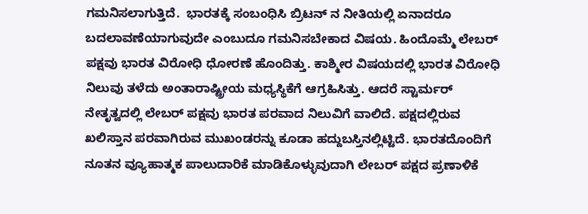ಗಮನಿಸಲಾಗುತ್ತಿದೆ.  ಭಾರತಕ್ಕೆ ಸಂಬಂಧಿಸಿ ಬ್ರಿಟನ್ ನ ನೀತಿಯಲ್ಲಿ ಏನಾದರೂ ಬದಲಾವಣೆಯಾಗುವುದೇ ಎಂಬುದೂ ಗಮನಿಸಬೇಕಾದ ವಿಷಯ. ಹಿಂದೊಮ್ಮೆ ಲೇಬರ್ ಪಕ್ಷವು ಭಾರತ ವಿರೋಧಿ ಧೋರಣೆ ಹೊಂದಿತ್ತು. ಕಾಶ್ಮೀರ ವಿಷಯದಲ್ಲಿ ಭಾರತ ವಿರೋಧಿ ನಿಲುವು ತಳೆದು ಅಂತಾರಾಷ್ಟ್ರೀಯ ಮಧ್ಯಸ್ಥಿಕೆಗೆ ಆಗ್ರಹಿಸಿತ್ತು. ಆದರೆ ಸ್ಟಾರ್ಮರ್ ನೇತೃತ್ವದಲ್ಲಿ ಲೇಬರ್ ಪಕ್ಷವು ಭಾರತ ಪರವಾದ ನಿಲುವಿಗೆ ವಾಲಿದೆ. ಪಕ್ಷದಲ್ಲಿರುವ ಖಲಿಸ್ತಾನ ಪರವಾಗಿರುವ ಮುಖಂಡರನ್ನು ಕೂಡಾ ಹದ್ದುಬಸ್ತಿನಲ್ಲಿಟ್ಟಿದೆ. ಭಾರತದೊಂದಿಗೆ ನೂತನ ವ್ಯೂಹಾತ್ಮಕ ಪಾಲುದಾರಿಕೆ ಮಾಡಿಕೊಳ್ಳುವುದಾಗಿ ಲೇಬರ್ ಪಕ್ಷದ ಪ್ರಣಾಳಿಕೆ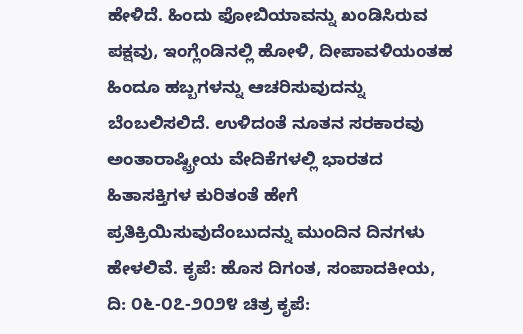ಹೇಳಿದೆ. ಹಿಂದು ಫೋಬಿಯಾವನ್ನು ಖಂಡಿಸಿರುವ ಪಕ್ಷವು, ಇಂಗ್ಲೆಂಡಿನಲ್ಲಿ ಹೋಳಿ, ದೀಪಾವಳಿಯಂತಹ ಹಿಂದೂ ಹಬ್ಬಗಳನ್ನು ಆಚರಿಸುವುದನ್ನು ಬೆಂಬಲಿಸಲಿದೆ. ಉಳಿದಂತೆ ನೂತನ ಸರಕಾರವು ಅಂತಾರಾಷ್ಟ್ರೀಯ ವೇದಿಕೆಗಳಲ್ಲಿ ಭಾರತದ ಹಿತಾಸಕ್ತಿಗಳ ಕುರಿತಂತೆ ಹೇಗೆ ಪ್ರತಿಕ್ರಿಯಿಸುವುದೆಂಬುದನ್ನು ಮುಂದಿನ ದಿನಗಳು ಹೇಳಲಿವೆ. ಕೃಪೆ: ಹೊಸ ದಿಗಂತ, ಸಂಪಾದಕೀಯ, ದಿ: ೦೬-೦೭-೨೦೨೪ ಚಿತ್ರ ಕೃಪೆ: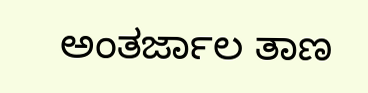ಅಂತರ್ಜಾಲ ತಾಣ